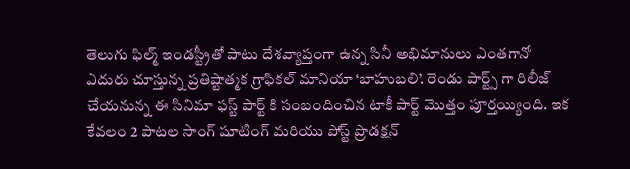తెలుగు ఫిల్మ్ ఇండస్ట్రీతో పాటు దేశవ్యాప్తంగా ఉన్న సినీ అభిమానులు ఎంతగానో ఎదురు చూస్తున్న ప్రతిష్టాత్మక గ్రాఫికల్ మానియా ‘బాహుబలి’. రెండు పార్ట్స్ గా రిలీజ్ చేయనున్న ఈ సినిమా ఫస్ట్ పార్ట్ కి సంబందించిన టాకీ పార్ట్ మొత్తం పూర్తయ్యింది. ఇక కేవలం 2 పాటల సాంగ్ షూటింగ్ మరియు పోస్ట్ ప్రొడక్షన్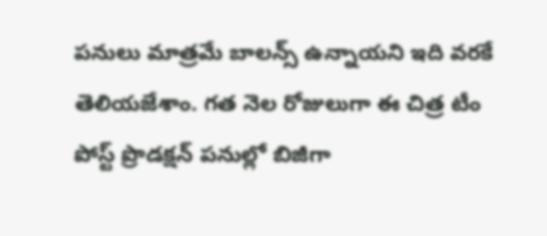పనులు మాత్రమే బాలన్స్ ఉన్నాయని ఇది వరకే తెలియజేశాం. గత నెల రోజులుగా ఈ చిత్ర టీం పోస్ట్ ప్రొడక్షన్ పనుల్లో బిజీగా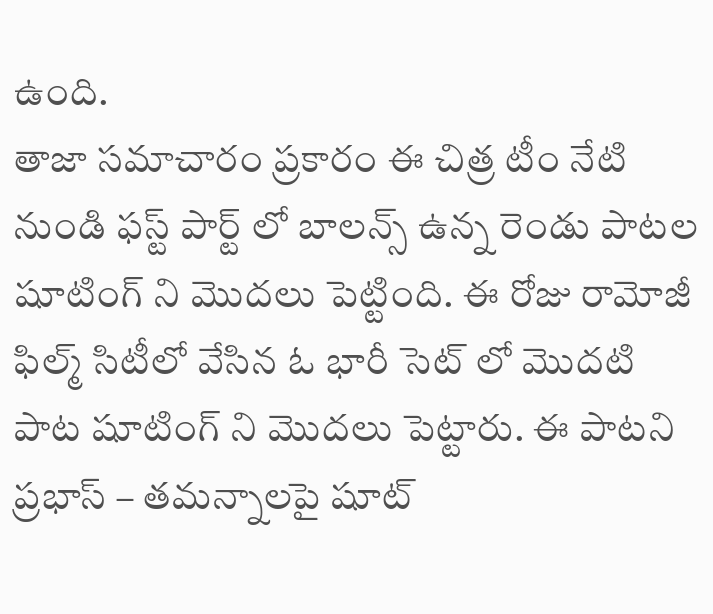ఉంది.
తాజా సమాచారం ప్రకారం ఈ చిత్ర టీం నేటి నుండి ఫస్ట్ పార్ట్ లో బాలన్స్ ఉన్న రెండు పాటల షూటింగ్ ని మొదలు పెట్టింది. ఈ రోజు రామోజీ ఫిల్మ్ సిటీలో వేసిన ఓ భారీ సెట్ లో మొదటి పాట షూటింగ్ ని మొదలు పెట్టారు. ఈ పాటని ప్రభాస్ – తమన్నాలపై షూట్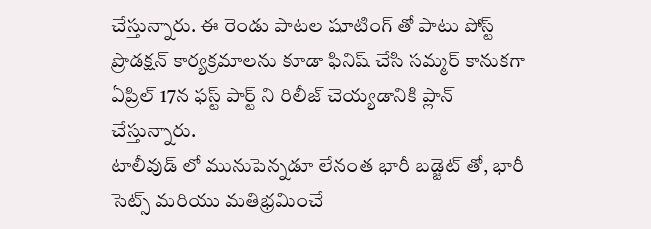చేస్తున్నారు. ఈ రెండు పాటల షూటింగ్ తో పాటు పోస్ట్ ప్రొడక్షన్ కార్యక్రమాలను కూడా ఫినిష్ చేసి సమ్మర్ కానుకగా ఏప్రిల్ 17న ఫస్ట్ పార్ట్ ని రిలీజ్ చెయ్యడానికి ప్లాన్ చేస్తున్నారు.
టాలీవుడ్ లో మునుపెన్నడూ లేనంత భారీ బడ్జెట్ తో, భారీ సెట్స్ మరియు మతిభ్రమించే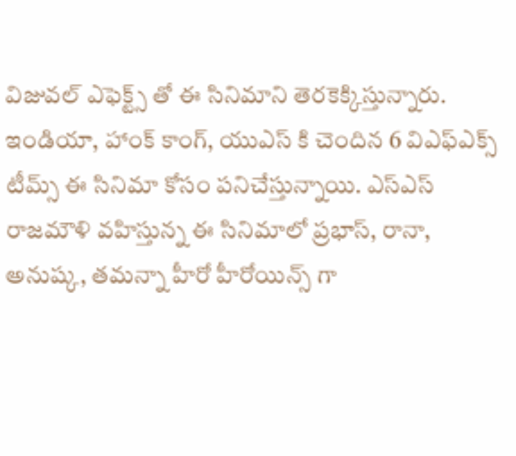విజువల్ ఎఫెక్ట్స్ తో ఈ సినిమాని తెరకెక్కిస్తున్నారు. ఇండియా, హాంక్ కాంగ్, యుఎస్ కి చెందిన 6 విఎఫ్ఎక్స్ టీమ్స్ ఈ సినిమా కోసం పనిచేస్తున్నాయి. ఎస్ఎస్ రాజమౌళి వహిస్తున్న ఈ సినిమాలో ప్రభాస్, రానా, అనుష్క, తమన్నా హీరో హీరోయిన్స్ గా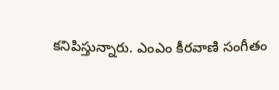కనిపిస్తున్నారు. ఎంఎం కీరవాణి సంగీతం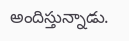అందిస్తున్నాడు.